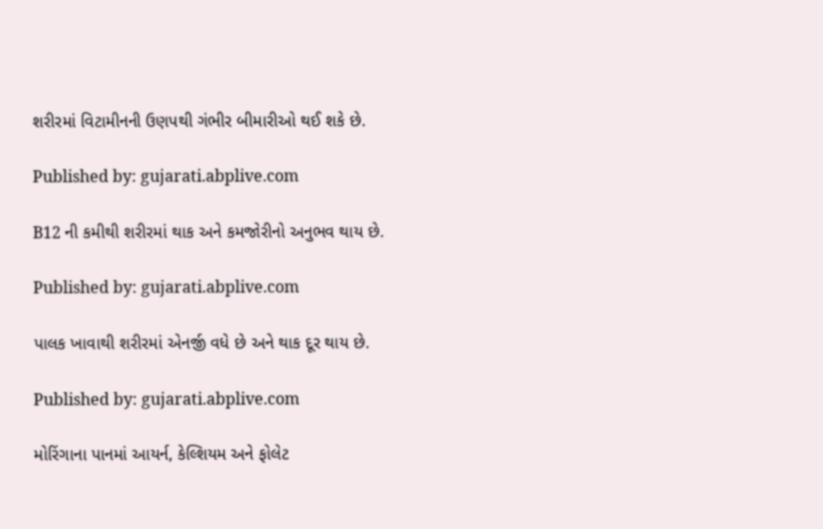શરીરમાં વિટામીનની ઉણપથી ગંભીર બીમારીઓ થઈ શકે છે.

Published by: gujarati.abplive.com

B12 ની કમીથી શરીરમાં થાક અને કમજોરીનો અનુભવ થાય છે.

Published by: gujarati.abplive.com

પાલક ખાવાથી શરીરમાં એનર્જી વધે છે અને થાક દૂર થાય છે.

Published by: gujarati.abplive.com

મોરિંગાના પાનમાં આયર્ન, કેલ્શિયમ અને ફોલેટ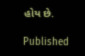હોય છે.

Published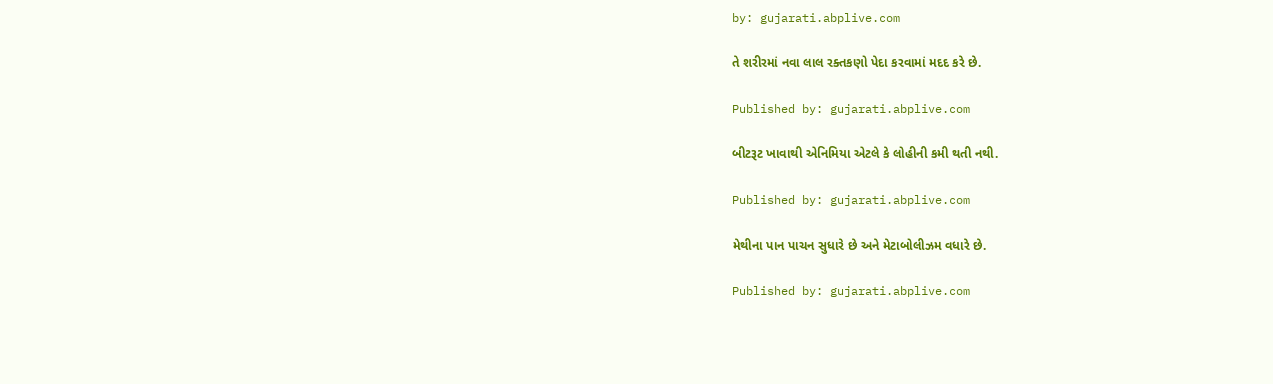by: gujarati.abplive.com

તે શરીરમાં નવા લાલ રક્તકણો પેદા કરવામાં મદદ કરે છે.

Published by: gujarati.abplive.com

બીટરૂટ ખાવાથી એનિમિયા એટલે કે લોહીની કમી થતી નથી.

Published by: gujarati.abplive.com

મેથીના પાન પાચન સુધારે છે અને મેટાબોલીઝમ વધારે છે.

Published by: gujarati.abplive.com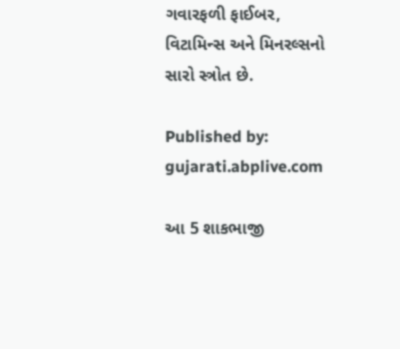ગવારફળી ફાઈબર, વિટામિન્સ અને મિનરલ્સનો સારો સ્ત્રોત છે.

Published by: gujarati.abplive.com

આ 5 શાકભાજી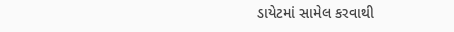ડાયેટમાં સામેલ કરવાથી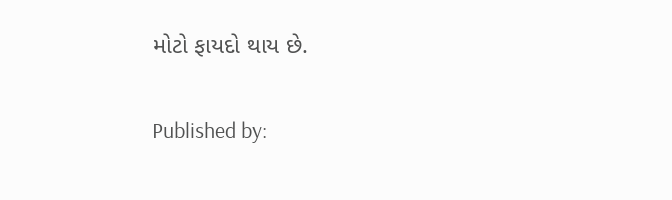મોટો ફાયદો થાય છે.

Published by: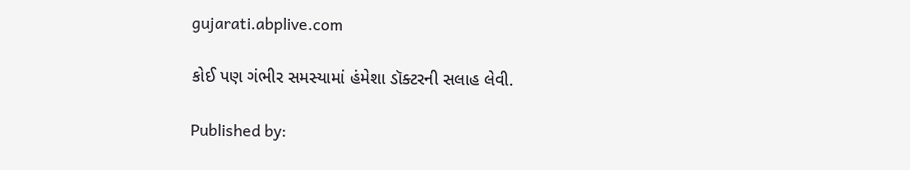gujarati.abplive.com

કોઈ પણ ગંભીર સમસ્યામાં હંમેશા ડૉક્ટરની સલાહ લેવી.

Published by: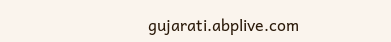gujarati.abplive.com